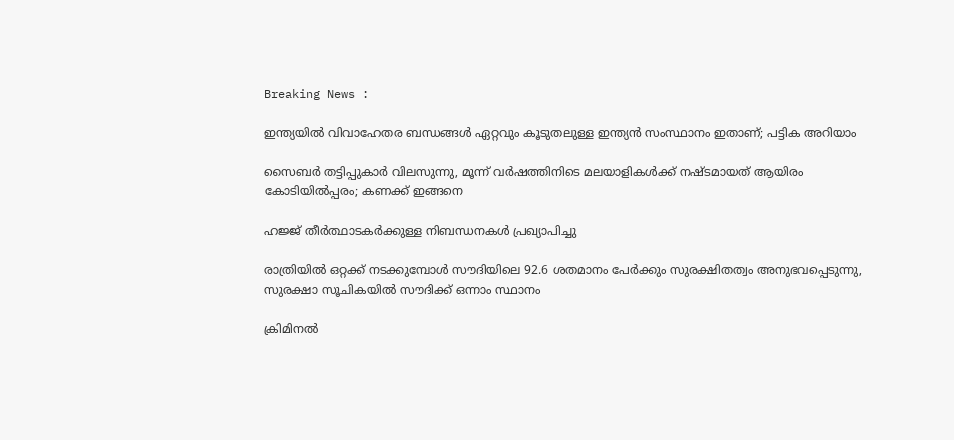Breaking News :

ഇന്ത്യയില്‍ വിവാഹേതര ബന്ധങ്ങള്‍ ഏറ്റവും കൂടുതലുള്ള ഇന്ത്യന്‍ സംസ്ഥാനം ഇതാണ്; പട്ടിക അറിയാം

സൈബര്‍ തട്ടിപ്പുകാര്‍ വിലസുന്നു, മൂന്ന് വര്‍ഷത്തിനിടെ മലയാളികള്‍ക്ക് നഷ്ടമായത് ആയിരം കോടിയില്‍പ്പരം; കണക്ക് ഇങ്ങനെ

ഹജ്ജ് തീർത്ഥാടകർക്കുള്ള നിബന്ധനകൾ പ്രഖ്യാപിച്ചു

രാത്രിയിൽ ഒറ്റക്ക് നടക്കുമ്പോൾ സൗദിയിലെ 92.6 ശതമാനം പേർക്കും സുരക്ഷിതത്വം അനുഭവപ്പെടുന്നു, സുരക്ഷാ സൂചികയിൽ സൗദിക്ക് ഒന്നാം സ്ഥാനം

ക്രിമിനല്‍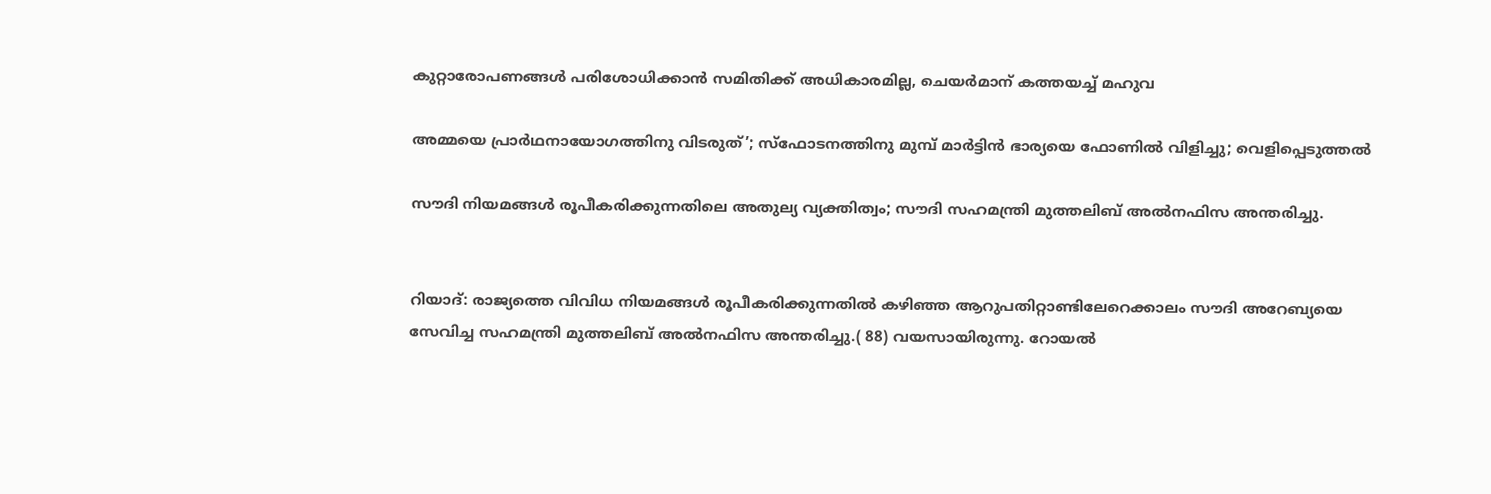കുറ്റാരോപണങ്ങള്‍ പരിശോധിക്കാന്‍ സമിതിക്ക്‌ അധികാരമില്ല, ചെയര്‍മാന്‌ കത്തയച്ച് മഹുവ

അമ്മയെ പ്രാര്‍ഥനായോഗത്തിനു വിടരുത്’; സ്‌ഫോടനത്തിനു മുമ്പ് മാര്‍ട്ടിന്‍ ഭാര്യയെ ഫോണില്‍ വിളിച്ചു; വെളിപ്പെടുത്തല്‍

സൗദി നിയമങ്ങൾ രൂപീകരിക്കുന്നതിലെ അതുല്യ വ്യക്തിത്വം; സൗദി സഹമന്ത്രി മുത്തലിബ് അല്‍നഫിസ അന്തരിച്ചു.


റിയാദ്: രാജ്യത്തെ വിവിധ നിയമങ്ങൾ രൂപീകരിക്കുന്നതിൽ കഴിഞ്ഞ ആറുപതിറ്റാണ്ടിലേറെക്കാലം സൗദി അറേബ്യയെ സേവിച്ച സഹമന്ത്രി മുത്തലിബ് അല്‍നഫിസ അന്തരിച്ചു.( 88) വയസായിരുന്നു. റോയൽ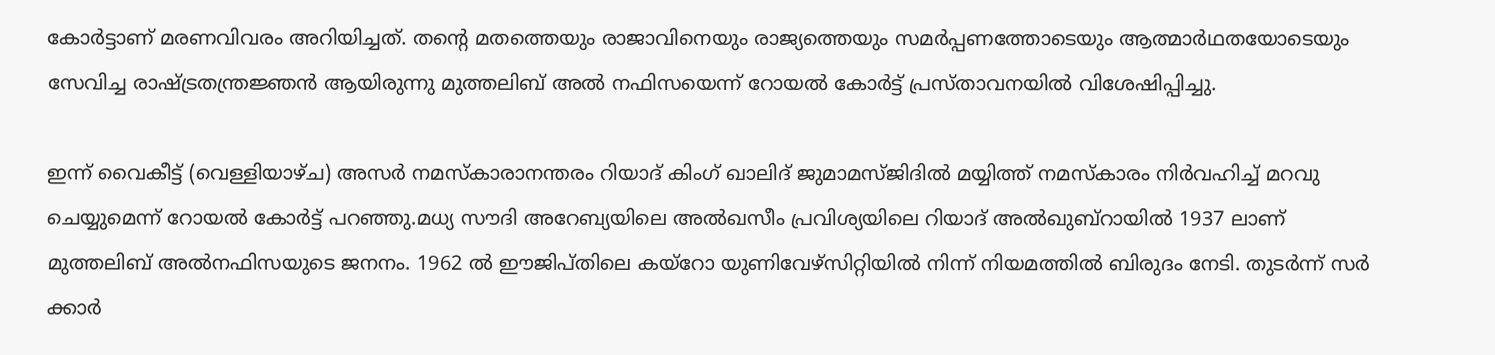കോർട്ടാണ് മരണവിവരം അറിയിച്ചത്. തന്റെ മതത്തെയും രാജാവിനെയും രാജ്യത്തെയും സമര്‍പ്പണത്തോടെയും ആത്മാര്‍ഥതയോടെയും സേവിച്ച രാഷ്ട്രതന്ത്രജ്ഞന്‍ ആയിരുന്നു മുത്തലിബ് അല്‍ നഫിസയെന്ന് റോയല്‍ കോര്‍ട്ട് പ്രസ്താവനയില്‍ വിശേഷിപ്പിച്ചു.

ഇന്ന് വൈകീട്ട് (വെള്ളിയാഴ്ച) അസര്‍ നമസ്‌കാരാനന്തരം റിയാദ് കിംഗ് ഖാലിദ് ജുമാമസ്ജിദില്‍ മയ്യിത്ത് നമസ്‌കാരം നിര്‍വഹിച്ച് മറവു ചെയ്യുമെന്ന് റോയല്‍ കോര്‍ട്ട് പറഞ്ഞു.മധ്യ സൗദി അറേബ്യയിലെ അല്‍ഖസീം പ്രവിശ്യയിലെ റിയാദ് അല്‍ഖുബ്‌റായില്‍ 1937 ലാണ് മുത്തലിബ് അല്‍നഫിസയുടെ ജനനം. 1962 ല്‍ ഈജിപ്തിലെ കയ്റോ യുണിവേഴ്‌സിറ്റിയില്‍ നിന്ന് നിയമത്തില്‍ ബിരുദം നേടി. തുടര്‍ന്ന് സര്‍ ക്കാര്‍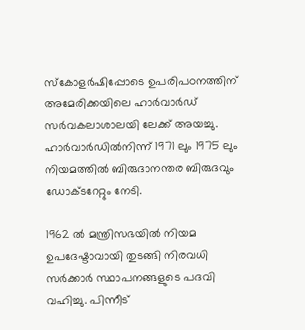സ്‌കോളര്‍ഷിപ്പോടെ ഉപരിപഠനത്തിന് അമേരിക്കയിലെ ഹാര്‍വാര്‍ഡ് സര്‍വകലാശാലയി ലേക്ക് അയച്ചു. ഹാർവാർഡിൽനിന്ന് 1971 ലും 1975 ലും നിയമത്തില്‍ ബിരുദാനന്തര ബിരുദവും ഡോക്ടറേറ്റും നേടി.

1962 ല്‍ മന്ത്രിസഭയില്‍ നിയമ ഉപദേഷ്ടാവായി തുടങ്ങി നിരവധി സര്‍ക്കാര്‍ സ്ഥാപനങ്ങളുടെ പദവി വഹിച്ചു. പിന്നീട്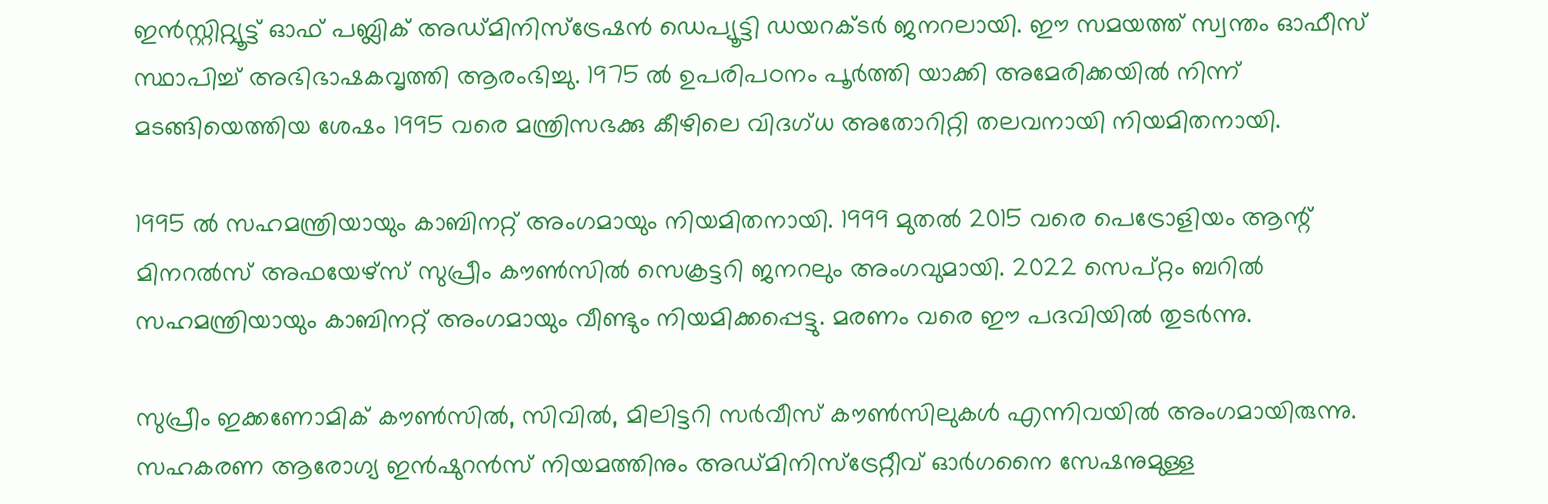ഇന്‍സ്റ്റിറ്റ്യൂട്ട് ഓഫ് പബ്ലിക് അഡ്മിനിസ്‌ട്രേഷന്‍ ഡെപ്യൂട്ടി ഡയറക്ടര്‍ ജനറലായി. ഈ സമയത്ത് സ്വന്തം ഓഫീസ് സ്ഥാപിച്ച് അഭിഭാഷകവൃത്തി ആരംഭിച്ചു. 1975 ല്‍ ഉപരിപഠനം പൂര്‍ത്തി യാക്കി അമേരിക്കയില്‍ നിന്ന് മടങ്ങിയെത്തിയ ശേഷം 1995 വരെ മന്ത്രിസഭക്കു കീഴിലെ വിദഗ്ധ അതോറിറ്റി തലവനായി നിയമിതനായി.

1995 ല്‍ സഹമന്ത്രിയായും കാബിനറ്റ് അംഗമായും നിയമിതനായി. 1999 മുതല്‍ 2015 വരെ പെട്രോളിയം ആന്റ് മിനറല്‍സ് അഫയേഴ്സ് സുപ്രീം കൗണ്‍സില്‍ സെക്രട്ടറി ജനറലും അംഗവുമായി. 2022 സെപ്റ്റം ബറില്‍ സഹമന്ത്രിയായും കാബിനറ്റ് അംഗമായും വീണ്ടും നിയമിക്കപ്പെട്ടു. മരണം വരെ ഈ പദവിയില്‍ തുടര്‍ന്നു.

സുപ്രീം ഇക്കണോമിക് കൗണ്‍സില്‍, സിവില്‍, മിലിട്ടറി സര്‍വീസ് കൗണ്‍സിലുകള്‍ എന്നിവയില്‍ അംഗമായിരുന്നു. സഹകരണ ആരോഗ്യ ഇന്‍ഷുറന്‍സ് നിയമത്തിനും അഡ്മിനിസ്‌ട്രേറ്റീവ് ഓര്‍ഗനൈ സേഷനുമുള്ള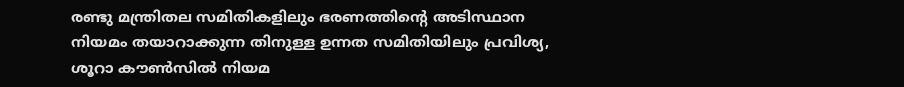രണ്ടു മന്ത്രിതല സമിതികളിലും ഭരണത്തിന്റെ അടിസ്ഥാന നിയമം തയാറാക്കുന്ന തിനുള്ള ഉന്നത സമിതിയിലും പ്രവിശ്യ, ശൂറാ കൗണ്‍സില്‍ നിയമ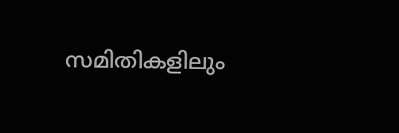സമിതികളിലും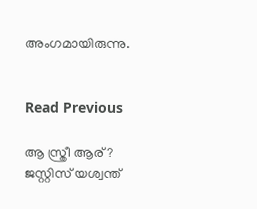അംഗമായിരുന്നു.


Read Previous

ആ സ്ത്രീ ആര്? ജസ്റ്റിസ് യശ്വന്ത്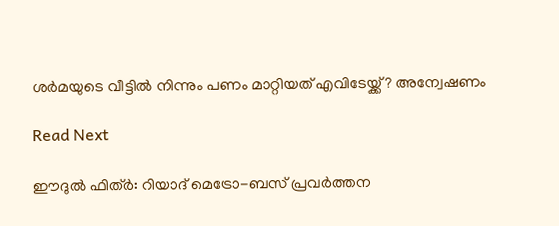ശർമയുടെ വീട്ടിൽ നിന്നും പണം മാറ്റിയത് എവിടേയ്ക്ക്? അന്വേഷണം

Read Next

ഈദുല്‍ ഫിത്ര്‍: റിയാദ് മെട്രോ-ബസ് പ്രവര്‍ത്തന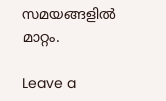സമയങ്ങളില്‍ മാറ്റം.

Leave a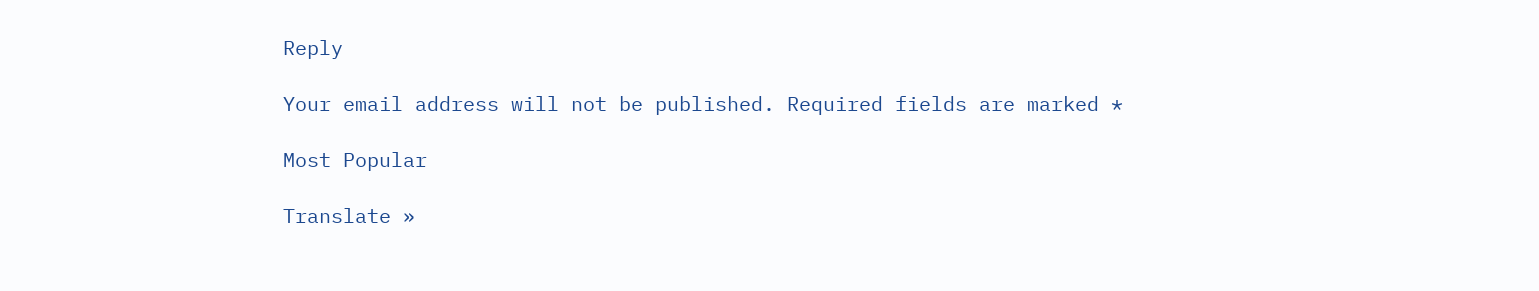Reply

Your email address will not be published. Required fields are marked *

Most Popular

Translate »